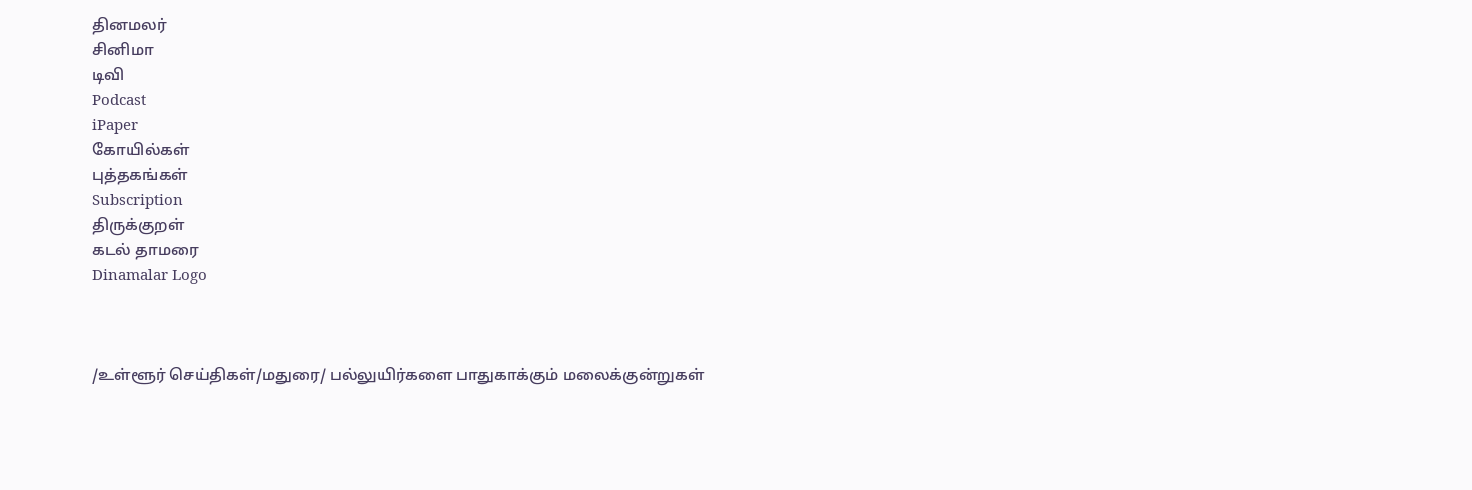தினமலர்
சினிமா
டிவி
Podcast
iPaper
கோயில்கள்
புத்தகங்கள்
Subscription
திருக்குறள்
கடல் தாமரை
Dinamalar Logo



/உள்ளூர் செய்திகள்/மதுரை/ பல்லுயிர்களை பாதுகாக்கும் மலைக்குன்றுகள்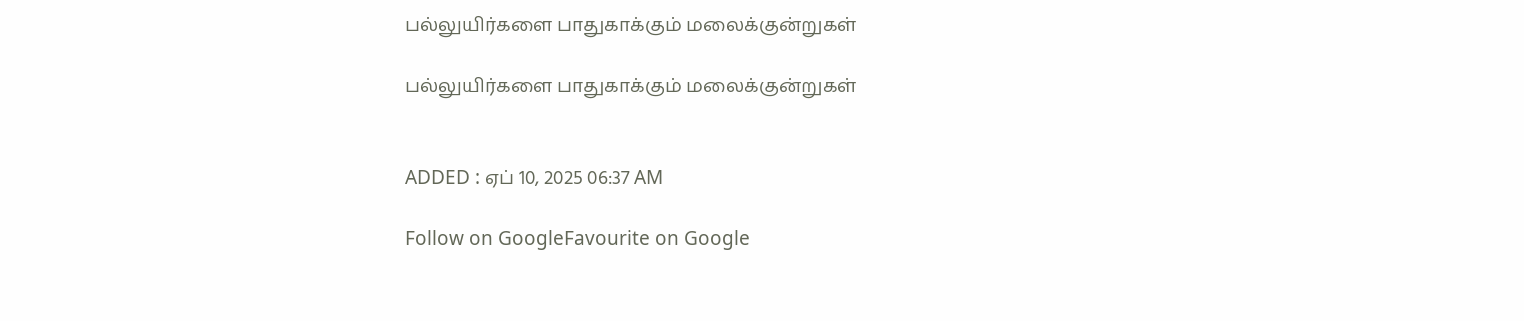பல்லுயிர்களை பாதுகாக்கும் மலைக்குன்றுகள்

பல்லுயிர்களை பாதுகாக்கும் மலைக்குன்றுகள்


ADDED : ஏப் 10, 2025 06:37 AM

Follow on GoogleFavourite on Google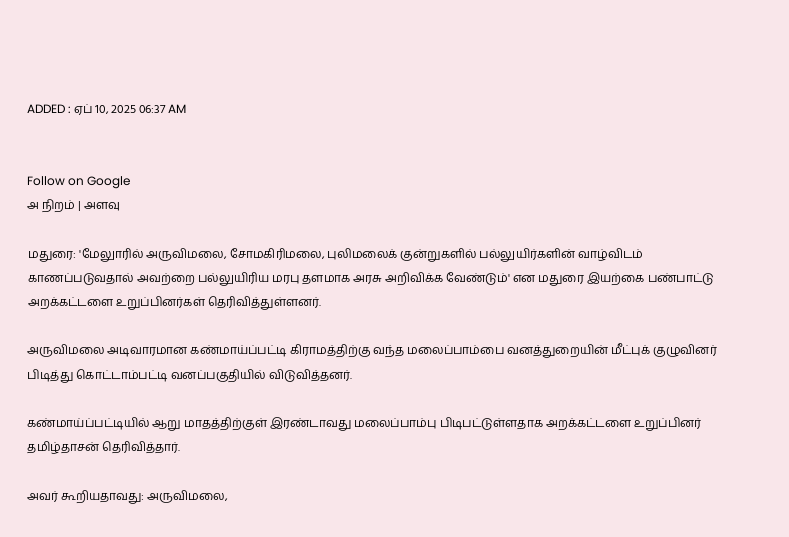ADDED : ஏப் 10, 2025 06:37 AM


Follow on Google
அ நிறம் | அளவு

மதுரை: 'மேலுாரில் அருவிமலை, சோமகிரிமலை, புலிமலைக் குன்றுகளில் பல்லுயிர்களின் வாழ்விடம் காணப்படுவதால் அவற்றை பல்லுயிரிய மரபு தளமாக அரசு அறிவிக்க வேண்டும்' என மதுரை இயற்கை பண்பாட்டு அறக்கட்டளை உறுப்பினர்கள் தெரிவித்துள்ளனர்.

அருவிமலை அடிவாரமான கண்மாய்ப்பட்டி கிராமத்திற்கு வந்த மலைப்பாம்பை வனத்துறையின் மீட்புக் குழுவினர் பிடித்து கொட்டாம்பட்டி வனப்பகுதியில் விடுவித்தனர்.

கண்மாய்ப்பட்டியில் ஆறு மாதத்திற்குள் இரண்டாவது மலைப்பாம்பு பிடிபட்டுள்ளதாக அறக்கட்டளை உறுப்பினர் தமிழ்தாசன் தெரிவித்தார்.

அவர் கூறியதாவது: அருவிமலை,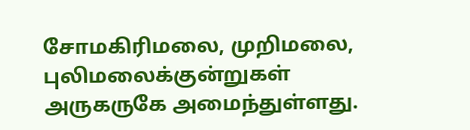சோமகிரிமலை, முறிமலை, புலிமலைக்குன்றுகள் அருகருகே அமைந்துள்ளது.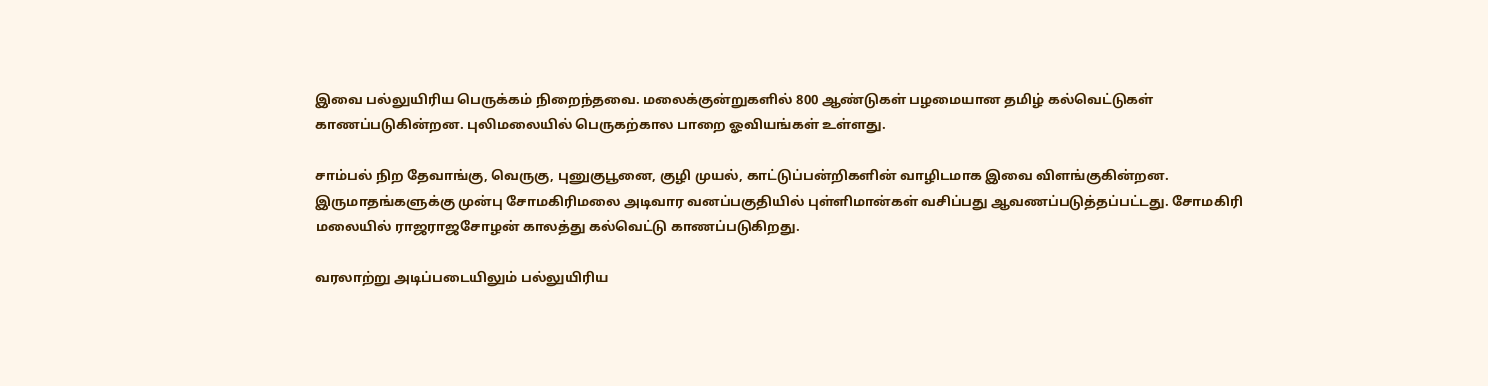இவை பல்லுயிரிய பெருக்கம் நிறைந்தவை. மலைக்குன்றுகளில் 800 ஆண்டுகள் பழமையான தமிழ் கல்வெட்டுகள் காணப்படுகின்றன. புலிமலையில் பெருகற்கால பாறை ஓவியங்கள் உள்ளது.

சாம்பல் நிற தேவாங்கு, வெருகு, புனுகுபூனை, குழி முயல், காட்டுப்பன்றிகளின் வாழிடமாக இவை விளங்குகின்றன. இருமாதங்களுக்கு முன்பு சோமகிரிமலை அடிவார வனப்பகுதியில் புள்ளிமான்கள் வசிப்பது ஆவணப்படுத்தப்பட்டது. சோமகிரி மலையில் ராஜராஜசோழன் காலத்து கல்வெட்டு காணப்படுகிறது.

வரலாற்று அடிப்படையிலும் பல்லுயிரிய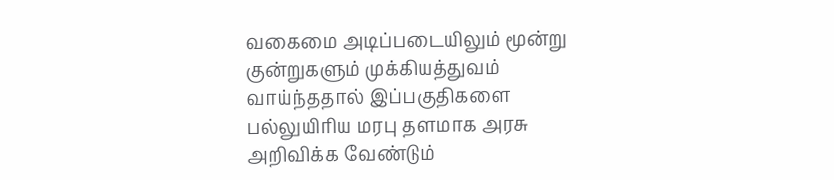வகைமை அடிப்படையிலும் மூன்று குன்றுகளும் முக்கியத்துவம் வாய்ந்ததால் இப்பகுதிகளை பல்லுயிரிய மரபு தளமாக அரசு அறிவிக்க வேண்டும்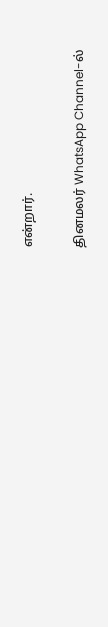என்றார்.

தினமலர் WhatsApp Channel-ல்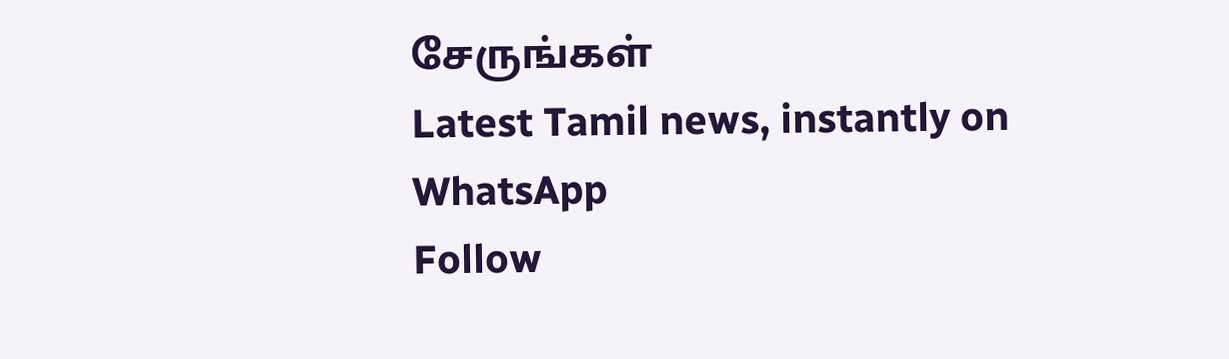சேருங்கள்
Latest Tamil news, instantly on WhatsApp
Follow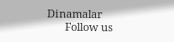Dinamalar
      Follow us